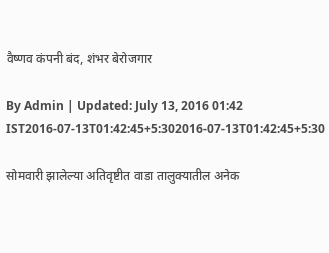वैष्णव कंपनी बंद, शंभर बेरोजगार

By Admin | Updated: July 13, 2016 01:42 IST2016-07-13T01:42:45+5:302016-07-13T01:42:45+5:30

सोमवारी झालेल्या अतिवृष्टीत वाडा तालुक्यातील अनेक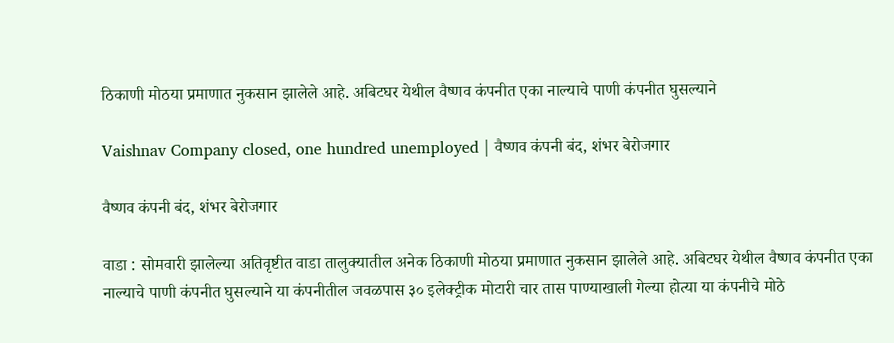ठिकाणी मोठया प्रमाणात नुकसान झालेले आहे. अबिटघर येथील वैष्णव कंपनीत एका नाल्याचे पाणी कंपनीत घुसल्याने

Vaishnav Company closed, one hundred unemployed | वैष्णव कंपनी बंद, शंभर बेरोजगार

वैष्णव कंपनी बंद, शंभर बेरोजगार

वाडा : सोमवारी झालेल्या अतिवृष्टीत वाडा तालुक्यातील अनेक ठिकाणी मोठया प्रमाणात नुकसान झालेले आहे. अबिटघर येथील वैष्णव कंपनीत एका नाल्याचे पाणी कंपनीत घुसल्याने या कंपनीतील जवळपास ३० इलेक्ट्रीक मोटारी चार तास पाण्याखाली गेल्या होत्या या कंपनीचे मोठे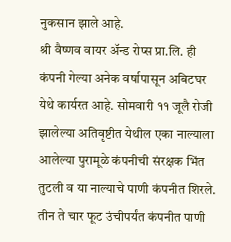नुकसान झाले आहे.
श्री वैष्णव वायर अ‍ॅन्ड रोप्स प्रा.लि. ही कंपनी गेल्या अनेक वर्षापासून अबिटघर येथे कार्यरत आहे. सोमवारी ११ जूलै रोजी झालेल्या अतिवृष्टीत येथील एका नाल्याला आलेल्या पुरामूळे कंपनीची संरक्षक भिंत तुटली व या नाल्याचे पाणी कंपनीत शिरले. तीन ते चार फूट उंचीपर्यंत कंपनीत पाणी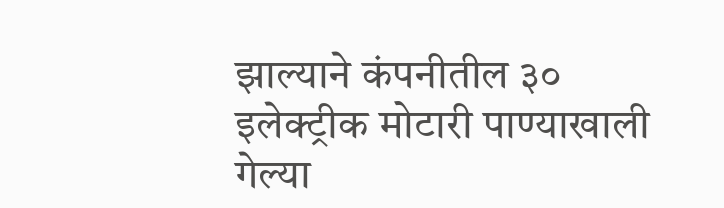झाल्याने कंपनीतील ३० इलेक्ट्रीक मोटारी पाण्याखाली गेल्या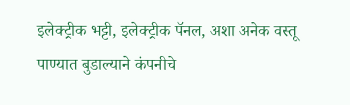इलेक्ट्रीक भट्टी, इलेक्ट्रीक पॅनल, अशा अनेक वस्तू पाण्यात बुडाल्याने कंपनीचे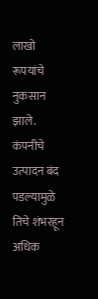लाखो रूपयांचे नुकसान झाले. कंपनीचे उत्पादन बंद पडल्यामुळे तिचे शंभरहून अधिक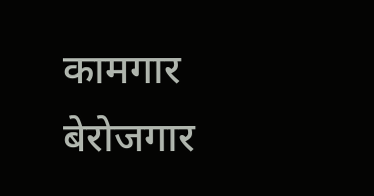कामगार बेरोजगार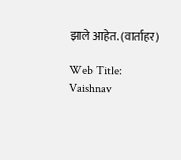झाले आहेत. (वार्ताहर)

Web Title: Vaishnav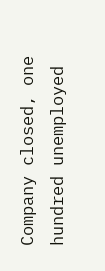Company closed, one hundred unemployed